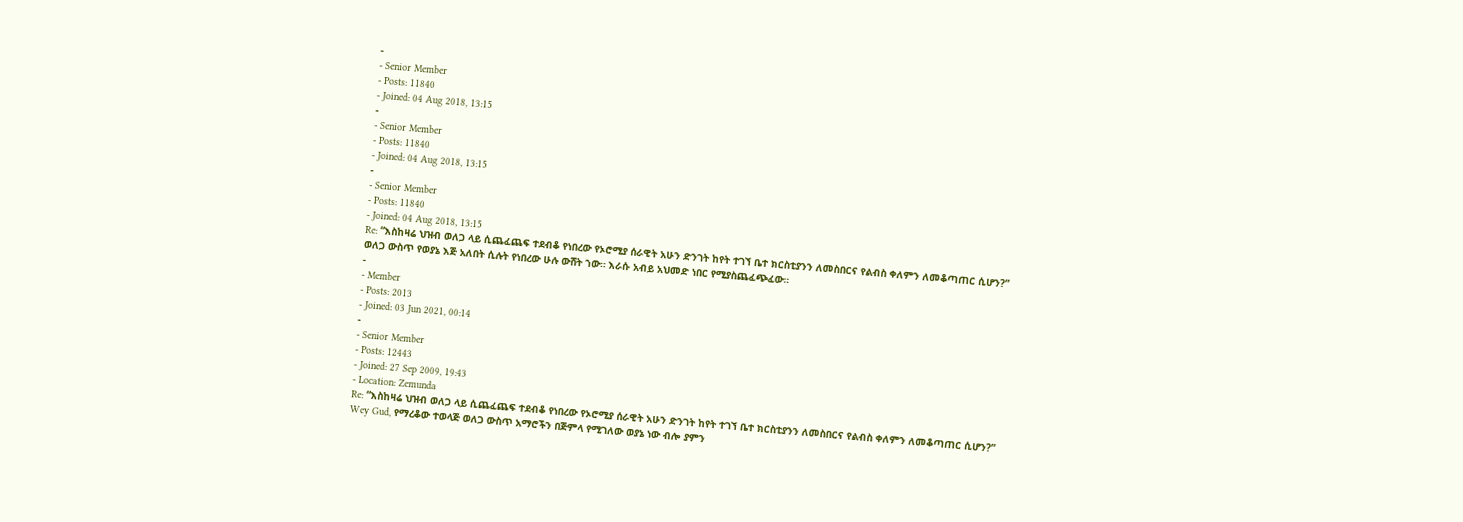-
- Senior Member
- Posts: 11840
- Joined: 04 Aug 2018, 13:15
-
- Senior Member
- Posts: 11840
- Joined: 04 Aug 2018, 13:15
-
- Senior Member
- Posts: 11840
- Joined: 04 Aug 2018, 13:15
Re: “እስከዛሬ ህዝብ ወለጋ ላይ ሲጨፈጨፍ ተደብቆ የነበረው የኦሮሚያ ሰራዊት አሁን ድንገት ከየት ተገኘ ቤተ ክርስቲያንን ለመስበርና የልብስ ቀለምን ለመቆጣጠር ሲሆን?”
ወለጋ ውስጥ የወያኔ እጅ አለበት ሲሉት የነበረው ሁሉ ውሸት ኀው። እራሱ አብይ አህመድ ነበር የሚያስጨፈጭፈው።
-
- Member
- Posts: 2013
- Joined: 03 Jun 2021, 00:14
-
- Senior Member
- Posts: 12443
- Joined: 27 Sep 2009, 19:43
- Location: Zemunda
Re: “እስከዛሬ ህዝብ ወለጋ ላይ ሲጨፈጨፍ ተደብቆ የነበረው የኦሮሚያ ሰራዊት አሁን ድንገት ከየት ተገኘ ቤተ ክርስቲያንን ለመስበርና የልብስ ቀለምን ለመቆጣጠር ሲሆን?”
Wey Gud, የማረቆው ተወላጅ ወለጋ ውስጥ አማሮችን በጅምላ የሚገለው ወያኔ ነው ብሎ ያምን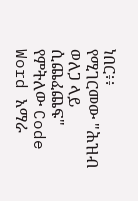ነበር፥፥
የሚገርመው "ሕዝብ ወለጋ ላይ ሲጨፈጨፍ" የምትለው Code Word አማራ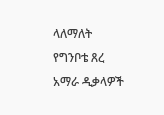ላለማለት የግንቦቴ ጸረ አማራ ዲቃላዎች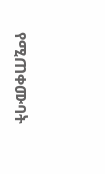የሚጠቀሙባት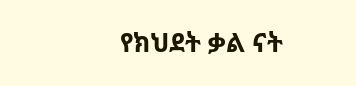የክህደት ቃል ናት